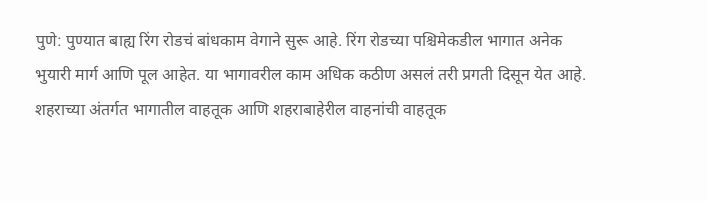पुणे: पुण्यात बाह्य रिंग रोडचं बांधकाम वेगाने सुरू आहे. रिंग रोडच्या पश्चिमेकडील भागात अनेक भुयारी मार्ग आणि पूल आहेत. या भागावरील काम अधिक कठीण असलं तरी प्रगती दिसून येत आहे. शहराच्या अंतर्गत भागातील वाहतूक आणि शहराबाहेरील वाहनांची वाहतूक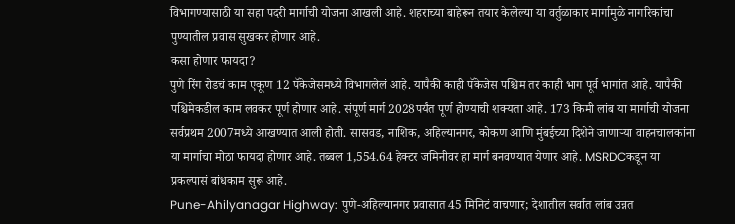विभागण्यासाठी या सहा पदरी मार्गाची योजना आखली आहे. शहराच्या बाहेरून तयार केलेल्या या वर्तुळाकार मार्गामुळे नागरिकांचा पुण्यातील प्रवास सुखकर होणार आहे.
कसा होणार फायदा?
पुणे रिंग रोडचं काम एकूण 12 पॅकेजेसमध्ये विभागलेलं आहे. यापैकी काही पॅकेजेस पश्चिम तर काही भाग पूर्व भागांत आहे. यापैकी पश्चिमेकडील काम लवकर पूर्ण होणार आहे. संपूर्ण मार्ग 2028पर्यंत पूर्ण होण्याची शक्यता आहे. 173 किमी लांब या मार्गाची योजना सर्वप्रथम 2007मध्ये आखण्यात आली होती. सासवड, नाशिक, अहिल्यानगर, कोकण आणि मुंबईच्या दिशेने जाणाऱ्या वाहनचालकांना या मार्गाचा मोठा फायदा होणार आहे. तब्बल 1,554.64 हेक्टर जमिनीवर हा मार्ग बनवण्यात येणार आहे. MSRDCकडून या प्रकल्पासं बांधकाम सुरू आहे.
Pune-Ahilyanagar Highway: पुणे-अहिल्यानगर प्रवासात 45 मिनिटं वाचणार; देशातील सर्वात लांब उन्नत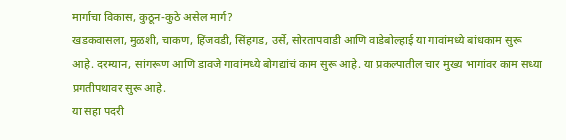मार्गाचा विकास, कुठून-कुठे असेल मार्ग?
खडकवासला, मुळशी, चाकण, हिंजवडी, सिंहगड, उर्से, सोरतापवाडी आणि वाडेबोल्हाई या गावांमध्ये बांधकाम सुरू आहे. दरम्यान, सांगरूण आणि डावजे गावांमध्ये बोगद्यांचं काम सुरू आहे. या प्रकल्पातील चार मुख्य भागांवर काम सध्या प्रगतीपथावर सुरू आहे.
या सहा पदरी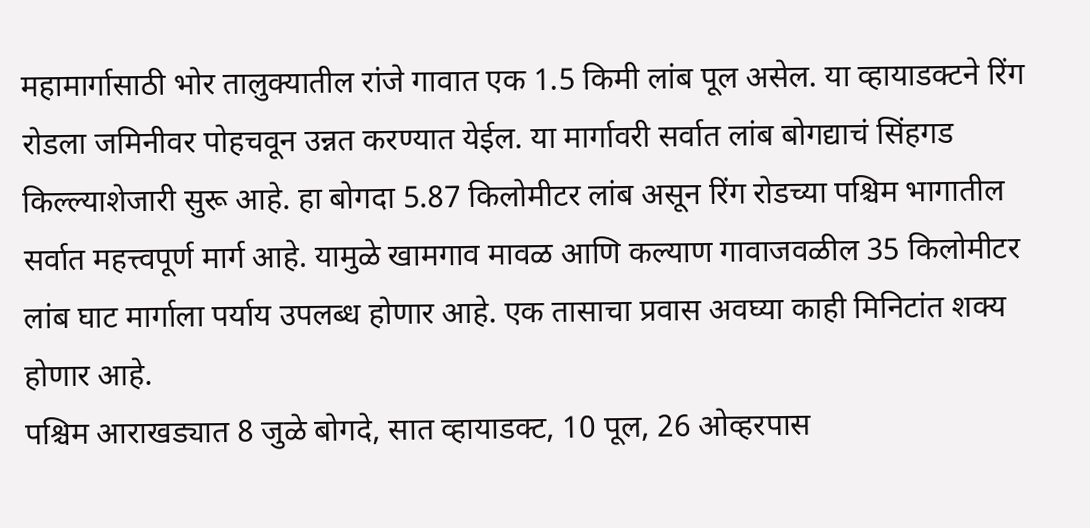महामार्गासाठी भोर तालुक्यातील रांजे गावात एक 1.5 किमी लांब पूल असेल. या व्हायाडक्टने रिंग रोडला जमिनीवर पोहचवून उन्नत करण्यात येईल. या मार्गावरी सर्वात लांब बोगद्याचं सिंहगड किल्ल्याशेजारी सुरू आहे. हा बोगदा 5.87 किलोमीटर लांब असून रिंग रोडच्या पश्चिम भागातील सर्वात महत्त्वपूर्ण मार्ग आहे. यामुळे खामगाव मावळ आणि कल्याण गावाजवळील 35 किलोमीटर लांब घाट मार्गाला पर्याय उपलब्ध होणार आहे. एक तासाचा प्रवास अवघ्या काही मिनिटांत शक्य होणार आहे.
पश्चिम आराखड्यात 8 जुळे बोगदे, सात व्हायाडक्ट, 10 पूल, 26 ओव्हरपास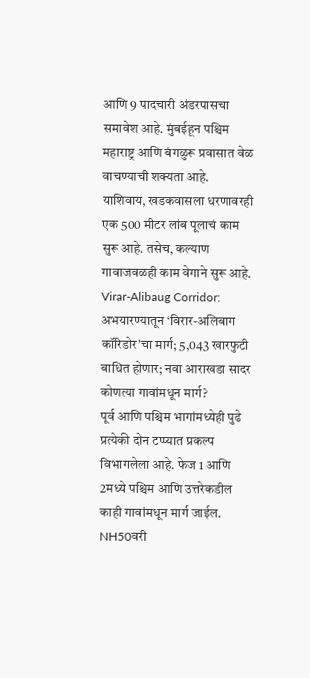आणि 9 पादचारी अंडरपासचा समावेश आहे. मुंबईहून पश्चिम महाराष्ट्र आणि बंगळुरू प्रवासात वेळ वाचण्याची शक्यता आहे. याशिवाय, खडकवासला धरणावरही एक 500 मीटर लांब पूलाचं काम सुरू आहे. तसेच, कल्याण गावाजवळही काम वेगाने सुरू आहे.
Virar-Alibaug Corridor: अभयारण्यातून ‘विरार-अलिबाग कॉरिडोर’चा मार्ग; 5,043 खारफुटी बाधित होणार; नवा आराखडा सादर
कोणत्या गावांमधून मार्ग?
पूर्व आणि पश्चिम भागांमध्येही पुढे प्रत्येकी दोन टप्प्यात प्रकल्प विभागलेला आहे. फेज 1 आणि 2मध्ये पश्चिम आणि उत्तरेकडील काही गावांमधून मार्ग जाईल. NH50वरी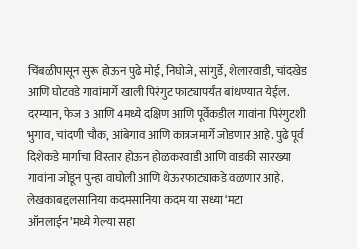चिंबळीपासून सुरू होऊन पुढे मोई, निघोजे, सांगुर्डे, शेलारवाडी, चांदखेड आणि घोटवडे गावांमार्गे खाली पिरंगुट फाट्यापर्यंत बांधण्यात येईल. दरम्यान, फेज 3 आणि 4मध्ये दक्षिण आणि पूर्वेकडील गावांना पिरंगुटशी भुगाव, चांदणी चौक, आंबेगाव आणि कात्रजमार्गे जोडणार आहे. पुढे पूर्व दिशेकडे मार्गाचा विस्तार होऊन होळकरवाडी आणि वाडकी सारख्या गावांना जोडून पुन्हा वाघोली आणि थेऊरफाट्याकडे वळणार आहे.
लेखकाबद्दलसानिया कदमसानिया कदम या सध्या ‘मटा ऑनलाईन’मध्ये गेल्या सहा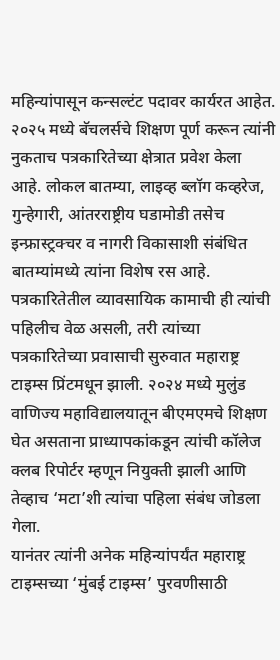महिन्यांपासून कन्सल्टंट पदावर कार्यरत आहेत. २०२५ मध्ये बॅचलर्सचे शिक्षण पूर्ण करून त्यांनी नुकताच पत्रकारितेच्या क्षेत्रात प्रवेश केला आहे. लोकल बातम्या, लाइव्ह ब्लॉग कव्हरेज, गुन्हेगारी, आंतरराष्ट्रीय घडामोडी तसेच इन्फ्रास्ट्रक्चर व नागरी विकासाशी संबंधित बातम्यांमध्ये त्यांना विशेष रस आहे.
पत्रकारितेतील व्यावसायिक कामाची ही त्यांची पहिलीच वेळ असली, तरी त्यांच्या पत्रकारितेच्या प्रवासाची सुरुवात महाराष्ट्र टाइम्स प्रिंटमधून झाली. २०२४ मध्ये मुलुंड वाणिज्य महाविद्यालयातून बीएमएमचे शिक्षण घेत असताना प्राध्यापकांकडून त्यांची कॉलेज क्लब रिपोर्टर म्हणून नियुक्ती झाली आणि तेव्हाच ‘मटा’शी त्यांचा पहिला संबंध जोडला गेला.
यानंतर त्यांनी अनेक महिन्यांपर्यंत महाराष्ट्र टाइम्सच्या ‘मुंबई टाइम्स’ पुरवणीसाठी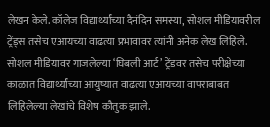लेखन केले. कॉलेज विद्यार्थ्यांच्या दैनंदिन समस्या, सोशल मीडियावरील ट्रेंड्स तसेच एआयच्या वाढत्या प्रभावावर त्यांनी अनेक लेख लिहिले. सोशल मीडियावर गाजलेल्या ‘घिबली आर्ट’ ट्रेंडवर तसेच परीक्षेच्या काळात विद्यार्थ्यांच्या आयुष्यात वाढत्या एआयच्या वापराबाबत लिहिलेल्या लेखांचे विशेष कौतुक झाले.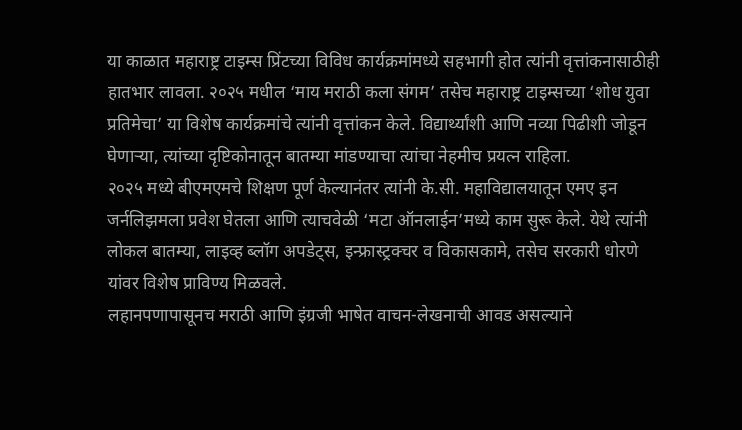या काळात महाराष्ट्र टाइम्स प्रिंटच्या विविध कार्यक्रमांमध्ये सहभागी होत त्यांनी वृत्तांकनासाठीही हातभार लावला. २०२५ मधील ‘माय मराठी कला संगम’ तसेच महाराष्ट्र टाइम्सच्या ‘शोध युवा प्रतिमेचा’ या विशेष कार्यक्रमांचे त्यांनी वृत्तांकन केले. विद्यार्थ्यांशी आणि नव्या पिढीशी जोडून घेणाऱ्या, त्यांच्या दृष्टिकोनातून बातम्या मांडण्याचा त्यांचा नेहमीच प्रयत्न राहिला.
२०२५ मध्ये बीएमएमचे शिक्षण पूर्ण केल्यानंतर त्यांनी के.सी. महाविद्यालयातून एमए इन जर्नलिझमला प्रवेश घेतला आणि त्याचवेळी ‘मटा ऑनलाईन’मध्ये काम सुरू केले. येथे त्यांनी लोकल बातम्या, लाइव्ह ब्लॉग अपडेट्स, इन्फ्रास्ट्रक्चर व विकासकामे, तसेच सरकारी धोरणे यांवर विशेष प्राविण्य मिळवले.
लहानपणापासूनच मराठी आणि इंग्रजी भाषेत वाचन-लेखनाची आवड असल्याने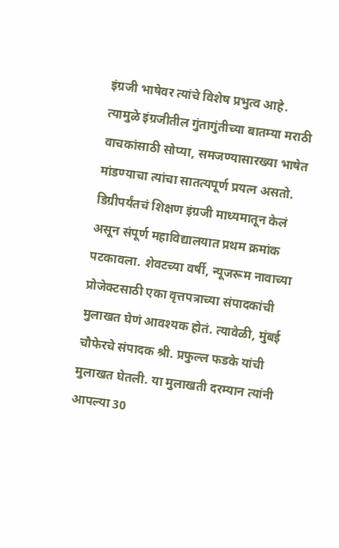इंग्रजी भाषेवर त्यांचे विशेष प्रभुत्व आहे. त्यामुळे इंग्रजीतील गुंतागुंतीच्या बातम्या मराठी वाचकांसाठी सोप्या, समजण्यासारख्या भाषेत मांडण्याचा त्यांचा सातत्यपूर्ण प्रयत्न असतो. डिग्रीपर्यंतचं शिक्षण इंग्रजी माध्यमातून केलं असून संपूर्ण महाविद्यालयात प्रथम क्रमांक पटकावला. शेवटच्या वर्षी, न्यूजरूम नावाच्या प्रोजेक्टसाठी एका वृत्तपत्राच्या संपादकांची मुलाखत घेणं आवश्यक होतं. त्यावेळी, मुंबई चौफेरचे संपादक श्री. प्रफुल्ल फडके यांची मुलाखत घेतली. या मुलाखती दरम्यान त्यांनी आपल्या 30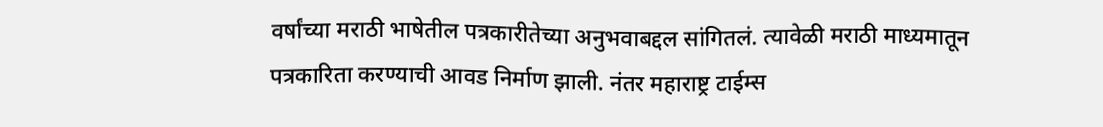वर्षांच्या मराठी भाषेतील पत्रकारीतेच्या अनुभवाबद्दल सांगितलं. त्यावेळी मराठी माध्यमातून पत्रकारिता करण्याची आवड निर्माण झाली. नंतर महाराष्ट्र टाईम्स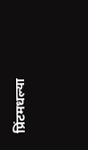प्रिंटमधल्या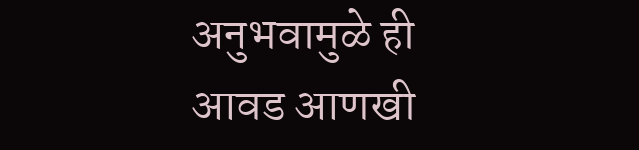अनुभवामुळे ही आवड आणखी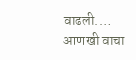वाढली.… आणखी वाचा